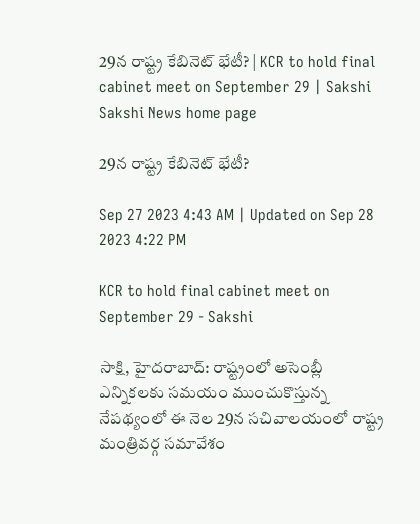29న రాష్ట్ర కేబినెట్‌ భేటీ? | KCR to hold final cabinet meet on September 29 | Sakshi
Sakshi News home page

29న రాష్ట్ర కేబినెట్‌ భేటీ?

Sep 27 2023 4:43 AM | Updated on Sep 28 2023 4:22 PM

KCR to hold final cabinet meet on September 29 - Sakshi

సాక్షి, హైదరాబాద్‌: రాష్ట్రంలో అసెంబ్లీ ఎన్నికలకు సమయం ముంచుకొస్తున్న నేపథ్యంలో ఈ నెల 29న సచివాలయంలో రాష్ట్ర మంత్రివర్గ సమావేశం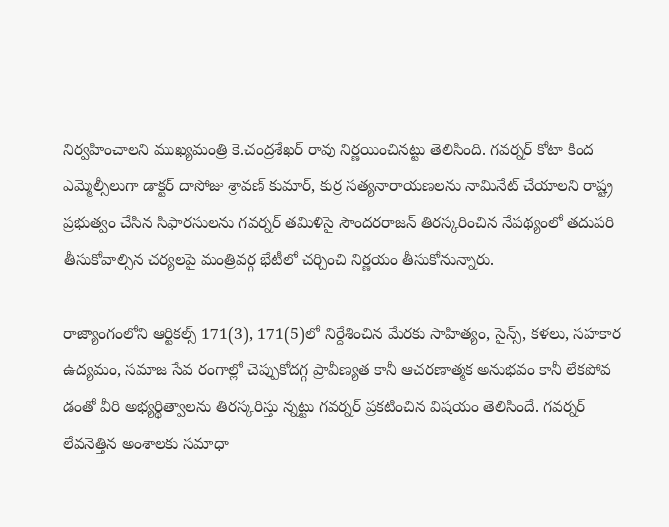నిర్వహించాలని ముఖ్యమంత్రి కె.చంద్రశేఖర్‌ రావు నిర్ణయించినట్టు తెలిసింది. గవర్నర్‌ కోటా కింద ఎమ్మెల్సీలుగా డాక్టర్‌ దాసోజు శ్రావణ్‌ కుమార్, కుర్ర సత్యనారాయణలను నామినేట్‌ చేయాలని రాష్ట్ర ప్రభుత్వం చేసిన సిఫారసులను గవర్నర్‌ తమిళిసై సౌందరరాజన్‌ తిరస్కరించిన నేపథ్యంలో తదుపరి తీసుకోవాల్సిన చర్యలపై మంత్రివర్గ భేటీలో చర్చించి నిర్ణయం తీసుకోనున్నారు.

రాజ్యాంగంలోని ఆర్టికల్స్‌ 171(3), 171(5)లో నిర్దేశించిన మేరకు సాహిత్యం, సైన్స్, కళలు, సహకార ఉద్యమం, సమాజ సేవ రంగాల్లో చెప్పుకోదగ్గ ప్రావీణ్యత కానీ ఆచరణాత్మక అనుభవం కానీ లేకపోవ డంతో వీరి అభ్యర్థిత్వాలను తిరస్కరిస్తు న్నట్టు గవర్నర్‌ ప్రకటించిన విషయం తెలిసిందే. గవర్నర్‌ లేవనెత్తిన అంశాలకు సమాధా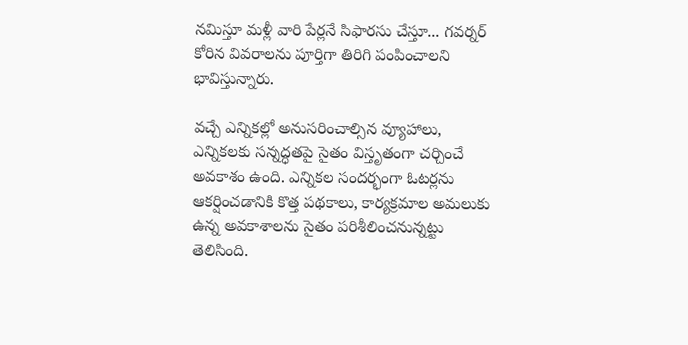నమిస్తూ మళ్లీ వారి పేర్లనే సిఫారసు చేస్తూ... గవర్నర్‌ కోరిన వివరాలను పూర్తిగా తిరిగి పంపించాలని భావిస్తున్నారు.

వచ్చే ఎన్నికల్లో అనుసరించాల్సిన వ్యూహాలు, ఎన్నికలకు సన్నద్ధతపై సైతం విస్తృతంగా చర్చించే అవకాశం ఉంది. ఎన్నికల సందర్భంగా ఓటర్లను ఆకర్షించడానికి కొత్త పథకాలు, కార్యక్రమాల అమలుకు ఉన్న అవకాశాలను సైతం పరిశీలించనున్నట్టు తెలిసింది.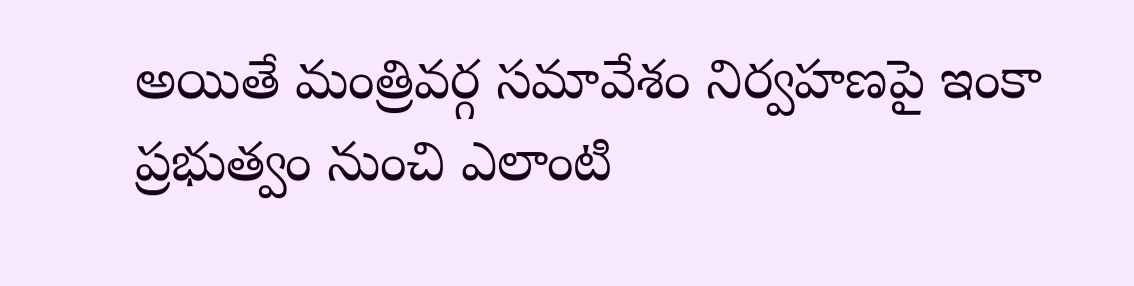అయితే మంత్రివర్గ సమావేశం నిర్వహణపై ఇంకా ప్రభుత్వం నుంచి ఎలాంటి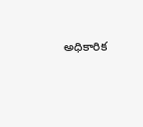అధికారిక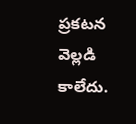ప్రకటన వెల్లడి కాలేదు.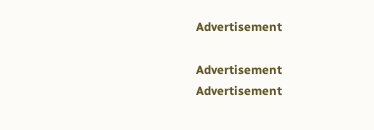Advertisement

Advertisement
Advertisement